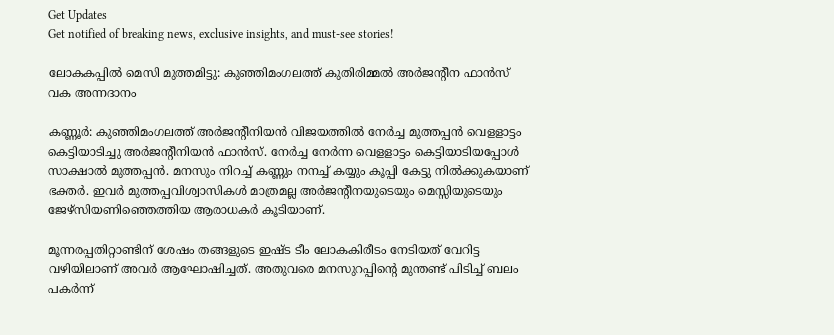Get Updates
Get notified of breaking news, exclusive insights, and must-see stories!

ലോകകപ്പില്‍ മെസി മുത്തമിട്ടു: കുഞ്ഞിമംഗലത്ത് കുതിരിമ്മല്‍ അര്‍ജന്റീന ഫാന്‍സ് വക അന്നദാനം

കണ്ണൂര്‍: കുഞ്ഞിമംഗലത്ത് അര്‍ജന്റീനിയന്‍ വിജയത്തില്‍ നേര്‍ച്ച മുത്തപ്പന്‍ വെളളാട്ടം കെട്ടിയാടിച്ചു അര്‍ജന്റീനിയന്‍ ഫാന്‍സ്. നേര്‍ച്ച നേര്‍ന്ന വെളളാട്ടം കെട്ടിയാടിയപ്പോള്‍ സാക്ഷാല്‍ മുത്തപ്പന്‍. മനസും നിറച്ച് കണ്ണും നനച്ച് കയ്യും കൂപ്പി കേട്ടു നില്‍ക്കുകയാണ് ഭക്തര്‍. ഇവര്‍ മുത്തപ്പവിശ്വാസികള്‍ മാത്രമല്ല അര്‍ജന്റീനയുടെയും മെസ്സിയുടെയും ജേഴ്‌സിയണിഞ്ഞെത്തിയ ആരാധകര്‍ കൂടിയാണ്.

മൂന്നരപ്പതിറ്റാണ്ടിന് ശേഷം തങ്ങളുടെ ഇഷ്ട ടീം ലോകകിരീടം നേടിയത് വേറിട്ട വഴിയിലാണ് അവര്‍ ആഘോഷിച്ചത്. അതുവരെ മനസുറപ്പിന്റെ മുന്തണ്ട് പിടിച്ച് ബലം പകര്‍ന്ന്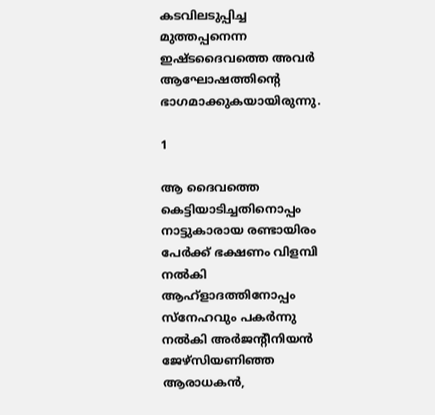കടവിലടുപ്പിച്ച മുത്തപ്പനെന്ന ഇഷ്ടദൈവത്തെ അവര്‍ ആഘോഷത്തിന്റെ ഭാഗമാക്കുകയായിരുന്നു.

1

ആ ദൈവത്തെ കെട്ടിയാടിച്ചതിനൊപ്പം നാട്ടുകാരായ രണ്ടായിരം പേര്‍ക്ക് ഭക്ഷണം വിളമ്പി നല്‍കി ആഹ്ളാദത്തിനോപ്പം സ്നേഹവും പകര്‍ന്നു നല്‍കി അര്‍ജന്റീനിയന്‍ ജേഴ്സിയണിഞ്ഞ ആരാധകന്‍,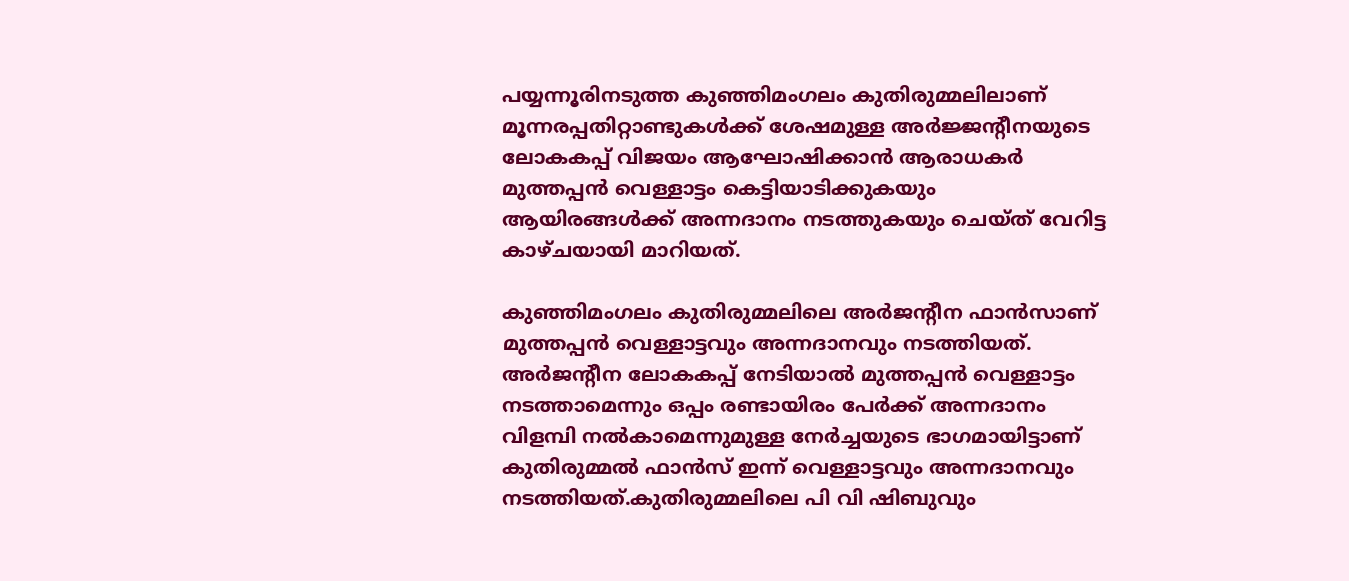പയ്യന്നൂരിനടുത്ത കുഞ്ഞിമംഗലം കുതിരുമ്മലിലാണ് മൂന്നരപ്പതിറ്റാണ്ടുകള്‍ക്ക് ശേഷമുള്ള അര്‍ജ്ജന്റീനയുടെ ലോകകപ്പ് വിജയം ആഘോഷിക്കാന്‍ ആരാധകര്‍ മുത്തപ്പന്‍ വെള്ളാട്ടം കെട്ടിയാടിക്കുകയും ആയിരങ്ങള്‍ക്ക് അന്നദാനം നടത്തുകയും ചെയ്ത് വേറിട്ട കാഴ്ചയായി മാറിയത്.

കുഞ്ഞിമംഗലം കുതിരുമ്മലിലെ അര്‍ജന്റീന ഫാന്‍സാണ് മുത്തപ്പന്‍ വെള്ളാട്ടവും അന്നദാനവും നടത്തിയത്. അര്‍ജന്റീന ലോകകപ്പ് നേടിയാല്‍ മുത്തപ്പന്‍ വെള്ളാട്ടം നടത്താമെന്നും ഒപ്പം രണ്ടായിരം പേര്‍ക്ക് അന്നദാനം വിളമ്പി നല്‍കാമെന്നുമുള്ള നേര്‍ച്ചയുടെ ഭാഗമായിട്ടാണ് കുതിരുമ്മല്‍ ഫാന്‍സ് ഇന്ന് വെള്ളാട്ടവും അന്നദാനവും നടത്തിയത്.കുതിരുമ്മലിലെ പി വി ഷിബുവും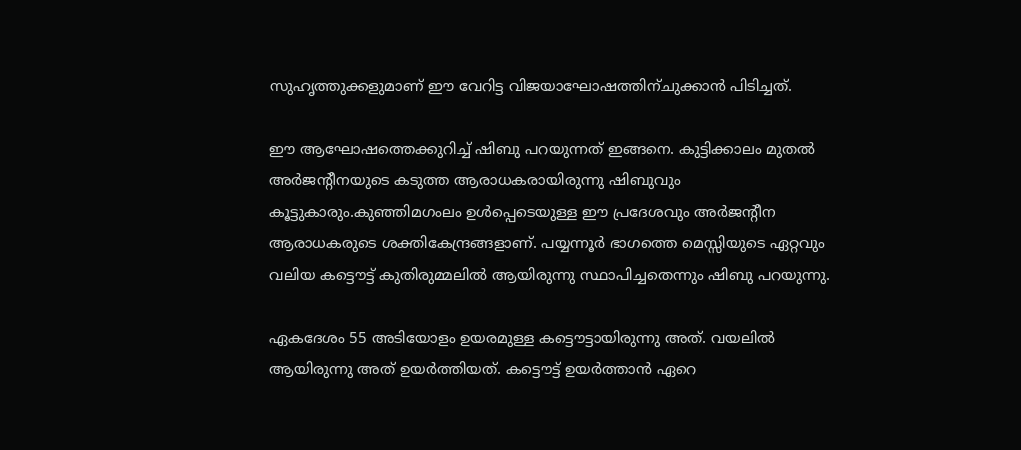സുഹൃത്തുക്കളുമാണ് ഈ വേറിട്ട വിജയാഘോഷത്തിന്ചുക്കാന്‍ പിടിച്ചത്.

ഈ ആഘോഷത്തെക്കുറിച്ച് ഷിബു പറയുന്നത് ഇങ്ങനെ. കുട്ടിക്കാലം മുതല്‍ അര്‍ജന്റീനയുടെ കടുത്ത ആരാധകരായിരുന്നു ഷിബുവും കൂട്ടുകാരും.കുഞ്ഞിമഗംലം ഉള്‍പ്പെടെയുള്ള ഈ പ്രദേശവും അര്‍ജന്റീന ആരാധകരുടെ ശക്തികേന്ദ്രങ്ങളാണ്. പയ്യന്നൂര്‍ ഭാഗത്തെ മെസ്സിയുടെ ഏറ്റവും വലിയ കട്ടൌട്ട് കുതിരുമ്മലില്‍ ആയിരുന്നു സ്ഥാപിച്ചതെന്നും ഷിബു പറയുന്നു.

ഏകദേശം 55 അടിയോളം ഉയരമുള്ള കട്ടൌട്ടായിരുന്നു അത്. വയലില്‍ ആയിരുന്നു അത് ഉയര്‍ത്തിയത്. കട്ടൌട്ട് ഉയര്‍ത്താന്‍ ഏറെ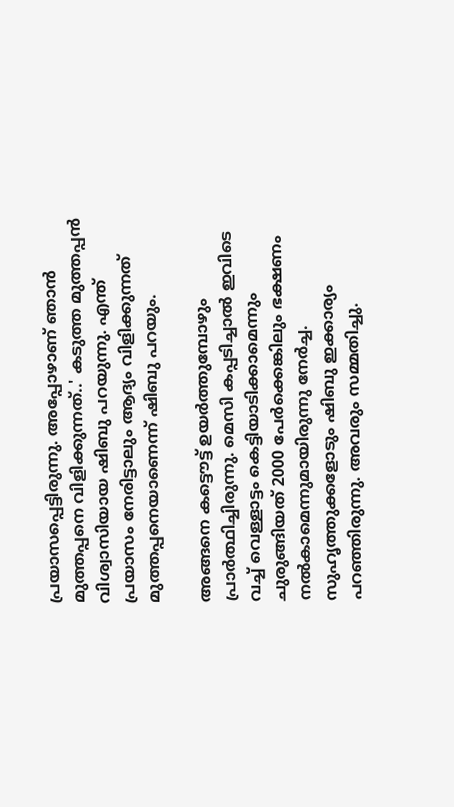പ്രയാസപ്പെട്ടിരുന്നു. അപ്പോഴാണ് ഞാന്‍ മുത്തപ്പനെ വിളിക്കുന്നത്..' കടുത്ത മുത്തപ്പന്‍ വിശ്വാസിയായ ഷിബു പറയുന്നു. എന്ത് പ്രയാസം നേരിട്ടാലും ആദ്യം വിളിക്കുന്നത് മുത്തപ്പനെയാണെന്ന് ഷിബു പറയും.

അങ്ങനെ കട്ടൌട്ട് ഉയര്‍ത്തുമ്പോഴും പ്രാര്‍ത്ഥിച്ചിരുന്നു. മെസി കപ്പടിച്ചാല്‍ ഇവിടെ വച്ച് വെള്ളാട്ടം കെട്ടിയാടിക്കാമെന്നും ചുരുങ്ങിയത് 2000 പേര്‍ക്കെങ്കിലും ഭക്ഷണം നല്‍കാമെന്നുമായിരുന്നു നേര്‍ച്ച. സുഹൃത്തുക്കളോടും ഷിബു ഇക്കാര്യം പറഞ്ഞിരുന്നു. അവരും സമ്മതിച്ചു.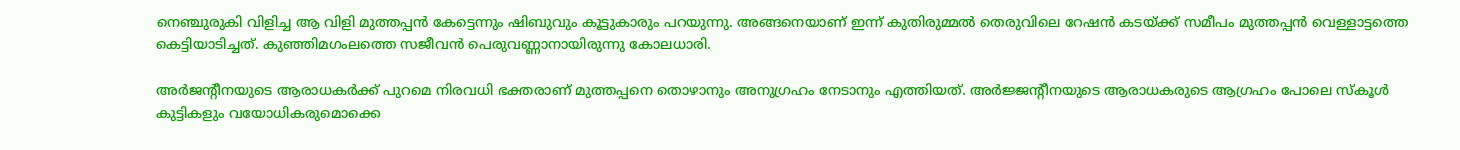നെഞ്ചുരുകി വിളിച്ച ആ വിളി മുത്തപ്പന്‍ കേട്ടെന്നും ഷിബുവും കൂട്ടുകാരും പറയുന്നു. അങ്ങനെയാണ് ഇന്ന് കുതിരുമ്മല്‍ തെരുവിലെ റേഷന്‍ കടയ്ക്ക് സമീപം മുത്തപ്പന്‍ വെള്ളാട്ടത്തെ കെട്ടിയാടിച്ചത്. കുഞ്ഞിമഗംലത്തെ സജീവന്‍ പെരുവണ്ണാനായിരുന്നു കോലധാരി.

അര്‍ജന്റീനയുടെ ആരാധകര്‍ക്ക് പുറമെ നിരവധി ഭക്തരാണ് മുത്തപ്പനെ തൊഴാനും അനുഗ്രഹം നേടാനും എത്തിയത്. അര്‍ജ്ജന്റീനയുടെ ആരാധകരുടെ ആഗ്രഹം പോലെ സ്‌കൂള്‍ കുട്ടികളും വയോധികരുമൊക്കെ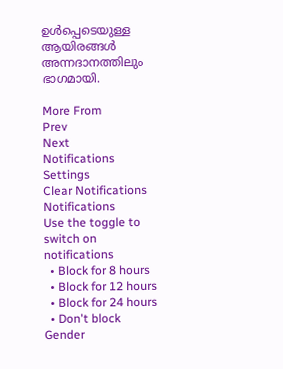ഉള്‍പ്പെടെയുള്ള ആയിരങ്ങള്‍ അന്നദാനത്തിലും ഭാഗമായി.

More From
Prev
Next
Notifications
Settings
Clear Notifications
Notifications
Use the toggle to switch on notifications
  • Block for 8 hours
  • Block for 12 hours
  • Block for 24 hours
  • Don't block
Gender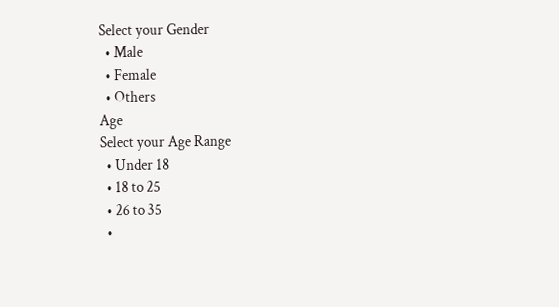Select your Gender
  • Male
  • Female
  • Others
Age
Select your Age Range
  • Under 18
  • 18 to 25
  • 26 to 35
  •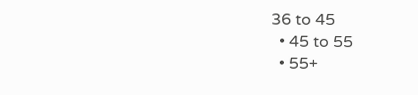36 to 45
  • 45 to 55
  • 55+